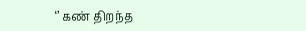‘’ கண் திறந்த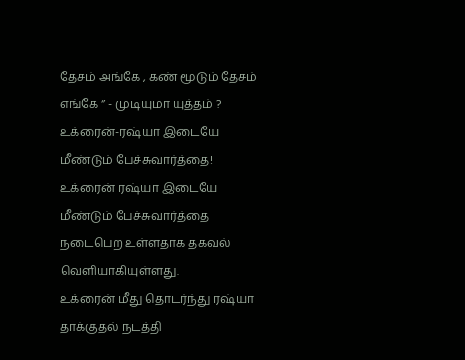தேசம் அங்கே , கண் மூடும் தேசம் எங்கே ‘’ - முடியுமா யுத்தம் ? உக்ரைன்-ரஷ்யா இடையே மீண்டும் பேச்சுவார்த்தை!
உக்ரைன் ரஷ்யா இடையே மீண்டும் பேச்சுவார்த்தை நடைபெற உள்ளதாக தகவல் வெளியாகியுள்ளது.
உக்ரைன் மீது தொடர்ந்து ரஷ்யா தாக்குதல் நடத்தி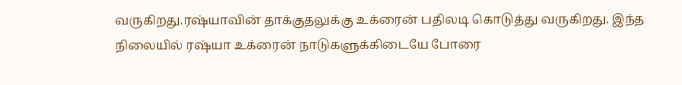வருகிறது.ரஷ்யாவின் தாக்குதலுக்கு உக்ரைன் பதிலடி கொடுத்து வருகிறது. இந்த நிலையில் ரஷ்யா உக்ரைன் நாடுகளுக்கிடையே போரை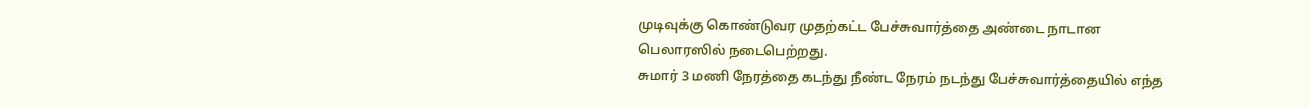முடிவுக்கு கொண்டுவர முதற்கட்ட பேச்சுவார்த்தை அண்டை நாடான பெலாரஸில் நடைபெற்றது.
சுமார் 3 மணி நேரத்தை கடந்து நீண்ட நேரம் நடந்து பேச்சுவார்த்தையில் எந்த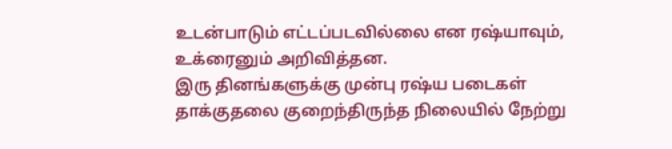உடன்பாடும் எட்டப்படவில்லை என ரஷ்யாவும், உக்ரைனும் அறிவித்தன.
இரு தினங்களுக்கு முன்பு ரஷ்ய படைகள் தாக்குதலை குறைந்திருந்த நிலையில் நேற்று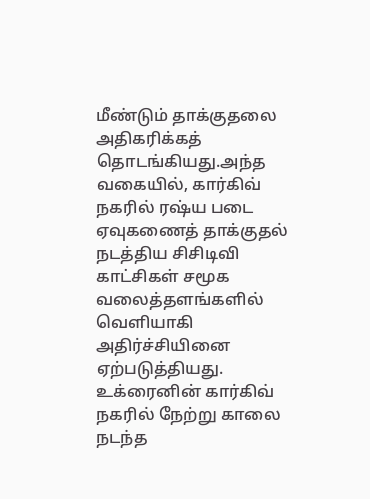மீண்டும் தாக்குதலை அதிகரிக்கத் தொடங்கியது.அந்த வகையில், கார்கிவ் நகரில் ரஷ்ய படை ஏவுகணைத் தாக்குதல் நடத்திய சிசிடிவி காட்சிகள் சமூக வலைத்தளங்களில் வெளியாகி அதிர்ச்சியினை ஏற்படுத்தியது.
உக்ரைனின் கார்கிவ் நகரில் நேற்று காலை நடந்த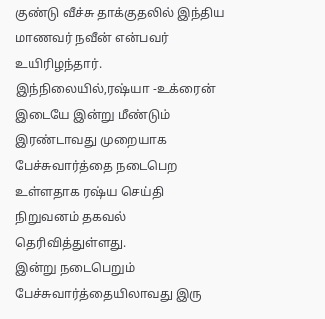குண்டு வீச்சு தாக்குதலில் இந்திய மாணவர் நவீன் என்பவர் உயிரிழந்தார். இந்நிலையில்,ரஷ்யா -உக்ரைன் இடையே இன்று மீண்டும் இரண்டாவது முறையாக பேச்சுவார்த்தை நடைபெற உள்ளதாக ரஷ்ய செய்தி நிறுவனம் தகவல் தெரிவித்துள்ளது.
இன்று நடைபெறும் பேச்சுவார்த்தையிலாவது இரு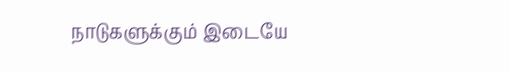நாடுகளுக்கும் இடையே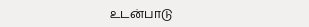உடன்பாடு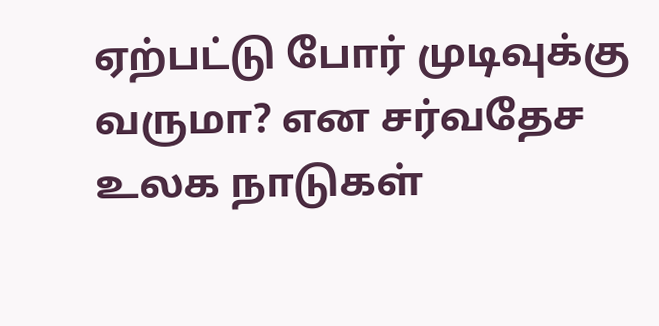ஏற்பட்டு போர் முடிவுக்கு வருமா? என சர்வதேச உலக நாடுகள்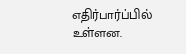எதிர்பார்ப்பில் உள்ளன.